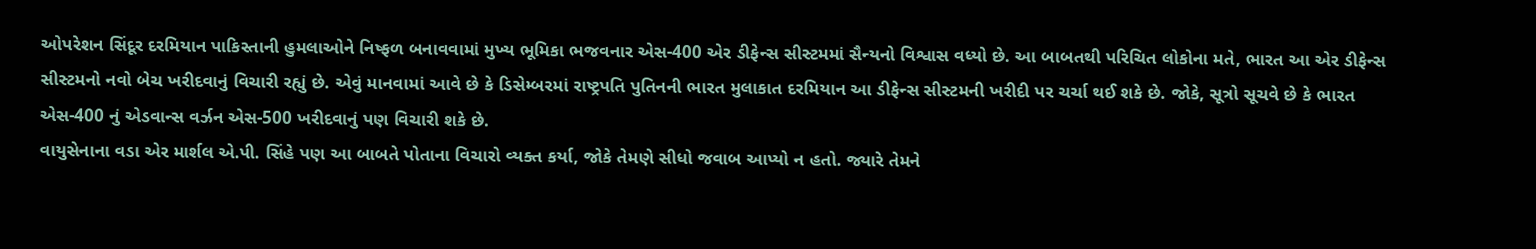ઓપરેશન સિંદૂર દરમિયાન પાકિસ્તાની હુમલાઓને નિષ્ફળ બનાવવામાં મુખ્ય ભૂમિકા ભજવનાર એસ-400 એર ડીફેન્સ સીસ્ટમમાં સૈન્યનો વિશ્વાસ વધ્યો છે. આ બાબતથી પરિચિત લોકોના મતે, ભારત આ એર ડીફેન્સ સીસ્ટમનો નવો બેચ ખરીદવાનું વિચારી રહ્યું છે. એવું માનવામાં આવે છે કે ડિસેમ્બરમાં રાષ્ટ્રપતિ પુતિનની ભારત મુલાકાત દરમિયાન આ ડીફેન્સ સીસ્ટમની ખરીદી પર ચર્ચા થઈ શકે છે. જોકે, સૂત્રો સૂચવે છે કે ભારત એસ-400 નું એડવાન્સ વર્ઝન એસ-500 ખરીદવાનું પણ વિચારી શકે છે.
વાયુસેનાના વડા એર માર્શલ એ.પી. સિંહે પણ આ બાબતે પોતાના વિચારો વ્યક્ત કર્યા, જોકે તેમણે સીધો જવાબ આપ્યો ન હતો. જ્યારે તેમને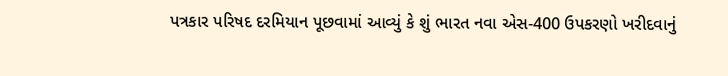પત્રકાર પરિષદ દરમિયાન પૂછવામાં આવ્યું કે શું ભારત નવા એસ-400 ઉપકરણો ખરીદવાનું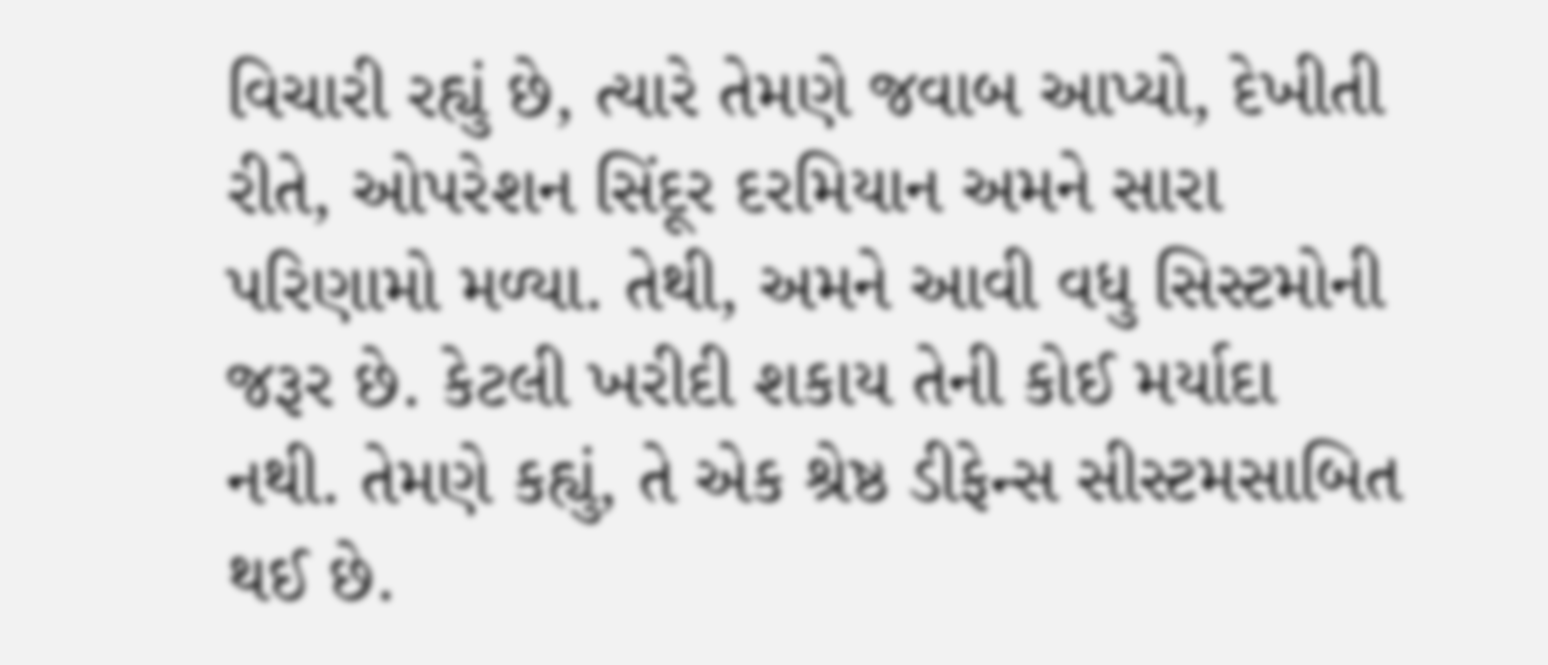વિચારી રહ્યું છે, ત્યારે તેમણે જવાબ આપ્યો, દેખીતી રીતે, ઓપરેશન સિંદૂર દરમિયાન અમને સારા પરિણામો મળ્યા. તેથી, અમને આવી વધુ સિસ્ટમોની જરૂર છે. કેટલી ખરીદી શકાય તેની કોઈ મર્યાદા નથી. તેમણે કહ્યું, તે એક શ્રેષ્ઠ ડીફેન્સ સીસ્ટમસાબિત થઈ છે.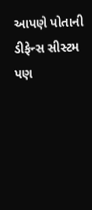આપણે પોતાની ડીફેન્સ સીસ્ટમ પણ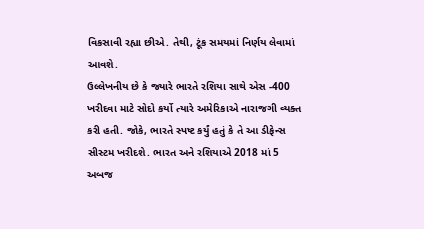વિકસાવી રહ્યા છીએ. તેથી, ટૂંક સમયમાં નિર્ણય લેવામાં આવશે.
ઉલ્લેખનીય છે કે જ્યારે ભારતે રશિયા સાથે એસ -400 ખરીદવા માટે સોદો કર્યો ત્યારે અમેરિકાએ નારાજગી વ્યક્ત કરી હતી. જોકે, ભારતે સ્પષ્ટ કર્યું હતું કે તે આ ડીફેન્સ સીસ્ટમ ખરીદશે. ભારત અને રશિયાએ 2018 માં 5 અબજ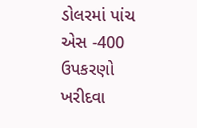ડોલરમાં પાંચ એસ -400 ઉપકરણો ખરીદવા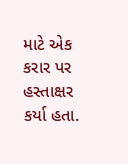માટે એક કરાર પર હસ્તાક્ષર કર્યા હતા.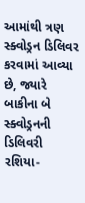આમાંથી ત્રણ સ્ક્વોડ્રન ડિલિવર કરવામાં આવ્યા છે, જ્યારે બાકીના બે સ્ક્વોડ્રનની ડિલિવરી રશિયા-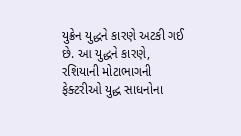યુક્રેન યુદ્ધને કારણે અટકી ગઈ છે. આ યુદ્ધને કારણે, રશિયાની મોટાભાગની ફેક્ટરીઓ યુદ્ધ સાધનોના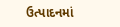ઉત્પાદનમાં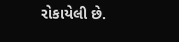રોકાયેલી છે.